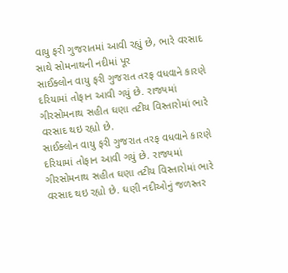વાયુ ફરી ગુજરાતમાં આવી રહ્યું છે, ભારે વરસાદ સાથે સોમનાથની નદીમાં પૂર
સાઈક્લોન વાયુ ફરી ગુજરાત તરફ વધવાને કારણે દરિયામાં તોફાન આવી ગયું છે. રાજ્યમાં ગીરસોમનાથ સહીત ઘણા તટીય વિસ્તારોમાં ભારે વરસાદ થઇ રહ્યો છે.
સાઈક્લોન વાયુ ફરી ગુજરાત તરફ વધવાને કારણે દરિયામાં તોફાન આવી ગયું છે. રાજ્યમાં ગીરસોમનાથ સહીત ઘણા તટીય વિસ્તારોમાં ભારે વરસાદ થઇ રહ્યો છે. ઘણી નદીઓનું જળસ્તર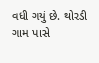વધી ગયું છે. થોરડી ગામ પાસે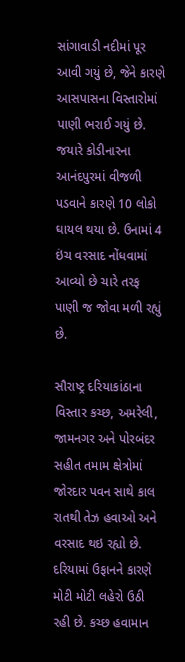સાંગાવાડી નદીમાં પૂર આવી ગયું છે, જેને કારણે આસપાસના વિસ્તારોમાં પાણી ભરાઈ ગયું છે. જયારે કોડીનારના આનંદપુરમાં વીજળી પડવાને કારણે 10 લોકો ઘાયલ થયા છે. ઉનામાં 4 ઇંચ વરસાદ નોંધવામાં આવ્યો છે ચારે તરફ પાણી જ જોવા મળી રહ્યું છે.

સૌરાષ્ટ્ર દરિયાકાંઠાના વિસ્તાર કચ્છ, અમરેલી, જામનગર અને પોરબંદર સહીત તમામ ક્ષેત્રોમાં જોરદાર પવન સાથે કાલ રાતથી તેઝ હવાઓ અને વરસાદ થઇ રહ્યો છે. દરિયામાં ઉફાનને કારણે મોટી મોટી લહેરો ઉઠી રહી છે. કચ્છ હવામાન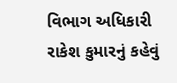વિભાગ અધિકારી રાકેશ કુમારનું કહેવું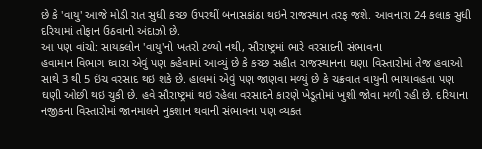છે કે 'વાયુ' આજે મોડી રાત સુધી કચ્છ ઉપરથીં બનાસકાંઠા થઇને રાજસ્થાન તરફ જશે. આવનારા 24 કલાક સુધી દરિયામાં તોફાન ઉઠવાનો અંદાઝો છે.
આ પણ વાંચો: સાયક્લોન 'વાયુ'નો ખતરો ટળ્યો નથી, સૌરાષ્ટ્રમાં ભારે વરસાદની સંભાવના
હવામાન વિભાગ ઘ્વારા એવું પણ કહેવામાં આવ્યું છે કે કચ્છ સહીત રાજસ્થાનના ઘણા વિસ્તારોમાં તેજ હવાઓ સાથે 3 થી 5 ઇંચ વરસાદ થઇ શકે છે. હાલમાં એવું પણ જાણવા મળ્યું છે કે ચક્રવાત વાયુની ભાયાવહતા પણ ઘણી ઓછી થઇ ચુકી છે. હવે સૌરાષ્ટ્રમાં થઇ રહેલા વરસાદને કારણે ખેડૂતોમાં ખુશી જોવા મળી રહી છે. દરિયાના નજીકના વિસ્તારોમાં જાનમાલને નુકશાન થવાની સંભાવના પણ વ્યકત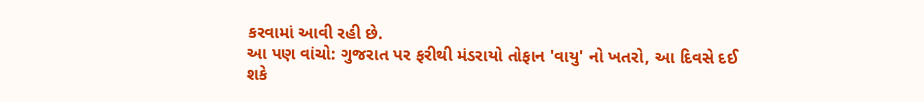કરવામાં આવી રહી છે.
આ પણ વાંચો: ગુજરાત પર ફરીથી મંડરાયો તોફાન 'વાયુ' નો ખતરો, આ દિવસે દઈ શકે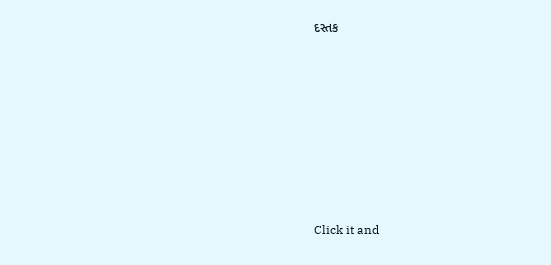દસ્તક












Click it and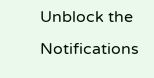Unblock the Notifications